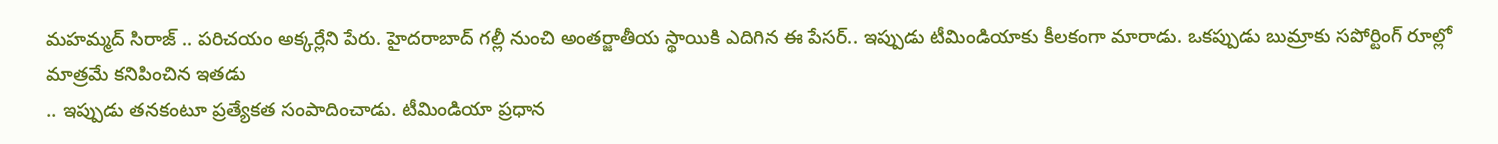మహమ్మద్ సిరాజ్ .. పరిచయం అక్కర్లేని పేరు. హైదరాబాద్ గల్లీ నుంచి అంతర్జాతీయ స్థాయికి ఎదిగిన ఈ పేసర్.. ఇప్పుడు టీమిండియాకు కీలకంగా మారాడు. ఒకప్పుడు బుమ్రాకు సపోర్టింగ్ రూల్లో మాత్రమే కనిపించిన ఇతడు
.. ఇప్పుడు తనకంటూ ప్రత్యేకత సంపాదించాడు. టీమిండియా ప్రధాన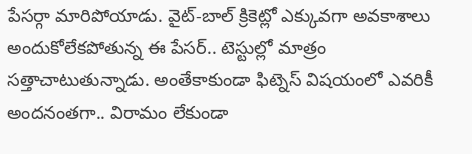పేసర్గా మారిపోయాడు. వైట్-బాల్ క్రికెట్లో ఎక్కువగా అవకాశాలు అందుకోలేకపోతున్న ఈ పేసర్.. టెస్టుల్లో మాత్రం సత్తాచాటుతున్నాడు. అంతేకాకుండా ఫిట్నెస్ విషయంలో ఎవరికీ అందనంతగా.. విరామం లేకుండా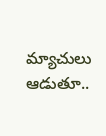మ్యాచులు ఆడుతూ..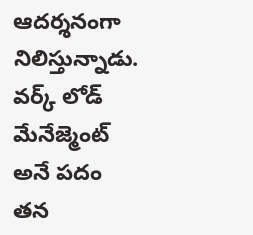ఆదర్శనంగా నిలిస్తున్నాడు. వర్క్ లోడ్ మేనేజ్మెంట్ అనే పదం తన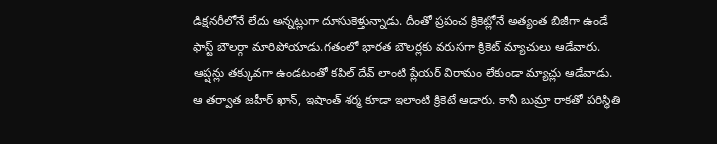డిక్షనరీలోనే లేదు అన్నట్లుగా దూసుకెళ్తున్నాడు. దీంతో ప్రపంచ క్రికెట్లోనే అత్యంత బిజీగా ఉండే ఫాస్ట్ బౌలర్గా మారిపోయాడు.గతంలో భారత బౌలర్లకు వరుసగా క్రికెట్ మ్యాచులు ఆడేవారు. ఆప్షన్లు తక్కువగా ఉండటంతో కపిల్ దేవ్ లాంటి ప్లేయర్ విరామం లేకుండా మ్యాచ్లు ఆడేవాడు. ఆ తర్వాత జహీర్ ఖాన్, ఇషాంత్ శర్మ కూడా ఇలాంటి క్రికెటే ఆడారు. కానీ బుమ్రా రాకతో పరిస్థితి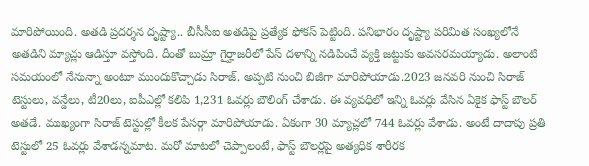మారిపోయింది. అతడి ప్రదర్శన దృష్ట్యా.. బీసీసీఐ అతడిపై ప్రత్యేక ఫోకస్ పెట్టింది. పనిభారం దృష్ట్యా పరిమిత సంఖ్యలోనే అతడిని మ్యాచ్లు ఆడిస్తూ వస్తోంది. దీంతో బుమ్రా గైర్హాజరీలో పేస్ దళాన్ని నడిపించే వ్యక్తి జట్టుకు అవసరమయ్యాడు. అలాంటి సమయంలో నేనున్నా అంటూ ముందుకొచ్చాడు సిరాజ్. అప్పటి నుంచి బిజీగా మారిపోయాడు.2023 జనవరి నుంచి సిరాజ్ టెస్టులు, వన్డేలు, టీ20లు, ఐపీఎల్లో కలిపి 1,231 ఓవర్లు బౌలింగ్ చేశాడు. ఈ వ్యవధిలో ఇన్ని ఓవర్లు వేసిన ఏకైక ఫాస్ట్ బౌలర్ అతడే. ముఖ్యంగా సిరాజ్ టెస్టుల్లో కీలక పేసర్గా మారిపోయాడు. ఏకంగా 30 మ్యాచ్లలో 744 ఓవర్లు వేశాడు. అంటే దాదాపు ప్రతి టెస్టులో 25 ఓవర్లు వేశాడన్నమాట. మరో మాటలో చెప్పాలంటే, ఫాస్ట్ బౌలర్లపై అత్యధిక శారీరక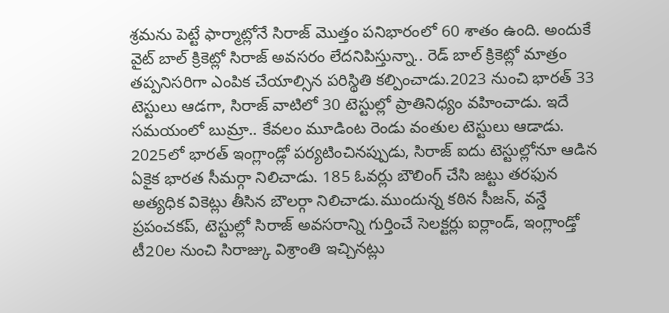శ్రమను పెట్టే ఫార్మాట్లోనే సిరాజ్ మొత్తం పనిభారంలో 60 శాతం ఉంది. అందుకే వైట్ బాల్ క్రికెట్లో సిరాజ్ అవసరం లేదనిపిస్తున్నా.. రెడ్ బాల్ క్రికెట్లో మాత్రం తప్పనిసరిగా ఎంపిక చేయాల్సిన పరిస్థితి కల్పించాడు.2023 నుంచి భారత్ 33 టెస్టులు ఆడగా, సిరాజ్ వాటిలో 30 టెస్టుల్లో ప్రాతినిధ్యం వహించాడు. ఇదే సమయంలో బుమ్రా.. కేవలం మూడింట రెండు వంతుల టెస్టులు ఆడాడు. 2025లో భారత్ ఇంగ్లాండ్లో పర్యటించినప్పుడు, సిరాజ్ ఐదు టెస్టుల్లోనూ ఆడిన ఏకైక భారత సీమర్గా నిలిచాడు. 185 ఓవర్లు బౌలింగ్ చేసి జట్టు తరఫున అత్యధిక వికెట్లు తీసిన బౌలర్గా నిలిచాడు.ముందున్న కఠిన సీజన్, వన్డే ప్రపంచకప్, టెస్టుల్లో సిరాజ్ అవసరాన్ని గుర్తించే సెలక్టర్లు ఐర్లాండ్, ఇంగ్లాండ్తో టీ20ల నుంచి సిరాజ్కు విశ్రాంతి ఇచ్చినట్లు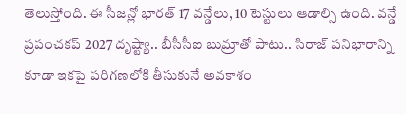తెలుస్తోంది. ఈ సీజన్లో భారత్ 17 వన్డేలు, 10 టెస్టులు ఆడాల్సి ఉంది. వన్డే ప్రపంచకప్ 2027 దృష్ట్యా.. బీసీసీఐ బుమ్రాతో పాటు.. సిరాజ్ పనిభారాన్ని కూడా ఇకపై పరిగణలోకి తీసుకునే అవకాశం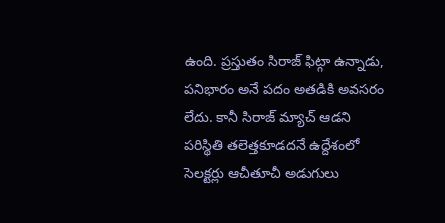ఉంది. ప్రస్తుతం సిరాజ్ ఫిట్గా ఉన్నాడు, పనిభారం అనే పదం అతడికి అవసరం లేదు. కానీ సిరాజ్ మ్యాచ్ ఆడని పరిస్థితి తలెత్తకూడదనే ఉద్దేశంలో సెలక్టర్లు ఆచీతూచీ అడుగులు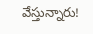వేస్తున్నారు!